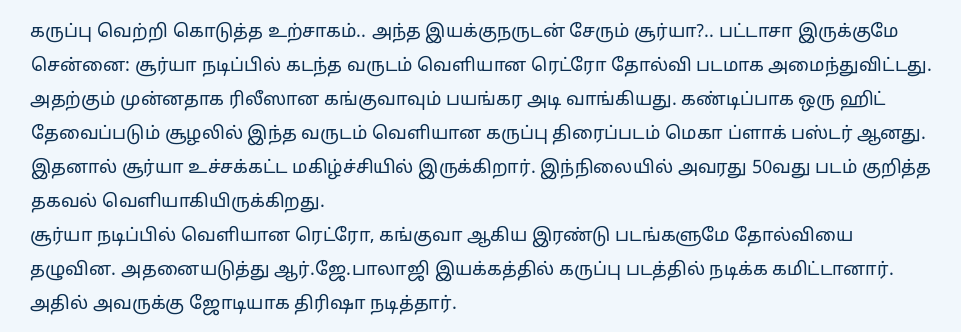கருப்பு வெற்றி கொடுத்த உற்சாகம்.. அந்த இயக்குநருடன் சேரும் சூர்யா?.. பட்டாசா இருக்குமே
சென்னை: சூர்யா நடிப்பில் கடந்த வருடம் வெளியான ரெட்ரோ தோல்வி படமாக அமைந்துவிட்டது. அதற்கும் முன்னதாக ரிலீஸான கங்குவாவும் பயங்கர அடி வாங்கியது. கண்டிப்பாக ஒரு ஹிட் தேவைப்படும் சூழலில் இந்த வருடம் வெளியான கருப்பு திரைப்படம் மெகா ப்ளாக் பஸ்டர் ஆனது. இதனால் சூர்யா உச்சக்கட்ட மகிழ்ச்சியில் இருக்கிறார். இந்நிலையில் அவரது 50வது படம் குறித்த தகவல் வெளியாகியிருக்கிறது.
சூர்யா நடிப்பில் வெளியான ரெட்ரோ, கங்குவா ஆகிய இரண்டு படங்களுமே தோல்வியை தழுவின. அதனையடுத்து ஆர்.ஜே.பாலாஜி இயக்கத்தில் கருப்பு படத்தில் நடிக்க கமிட்டானார். அதில் அவருக்கு ஜோடியாக திரிஷா நடித்தார்.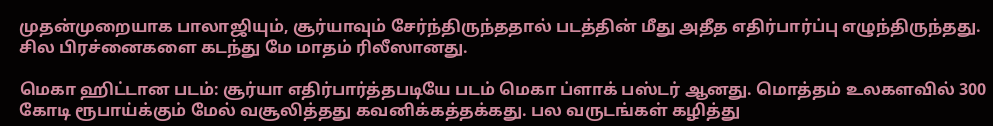முதன்முறையாக பாலாஜியும், சூர்யாவும் சேர்ந்திருந்ததால் படத்தின் மீது அதீத எதிர்பார்ப்பு எழுந்திருந்தது. சில பிரச்னைகளை கடந்து மே மாதம் ரிலீஸானது.

மெகா ஹிட்டான படம்: சூர்யா எதிர்பார்த்தபடியே படம் மெகா ப்ளாக் பஸ்டர் ஆனது. மொத்தம் உலகளவில் 300 கோடி ரூபாய்க்கும் மேல் வசூலித்தது கவனிக்கத்தக்கது. பல வருடங்கள் கழித்து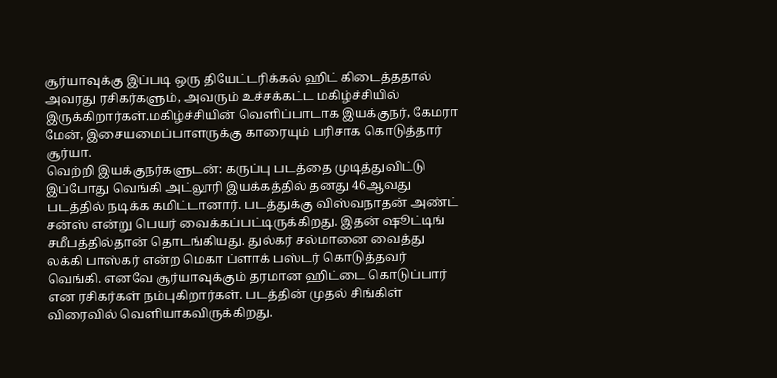சூர்யாவுக்கு இப்படி ஒரு தியேட்டரிக்கல் ஹிட் கிடைத்ததால் அவரது ரசிகர்களும், அவரும் உச்சக்கட்ட மகிழ்ச்சியில் இருக்கிறார்கள்.மகிழ்ச்சியின் வெளிப்பாடாக இயக்குநர், கேமரா மேன், இசையமைப்பாளருக்கு காரையும் பரிசாக கொடுத்தார் சூர்யா.
வெற்றி இயக்குநர்களுடன்: கருப்பு படத்தை முடித்துவிட்டு இப்போது வெங்கி அட்லூரி இயக்கத்தில் தனது 46ஆவது படத்தில் நடிக்க கமிட்டானார். படத்துக்கு விஸ்வநாதன் அண்ட் சன்ஸ் என்று பெயர் வைக்கப்பட்டிருக்கிறது. இதன் ஷூட்டிங் சமீபத்தில்தான் தொடங்கியது. துல்கர் சல்மானை வைத்து லக்கி பாஸ்கர் என்ற மெகா ப்ளாக் பஸ்டர் கொடுத்தவர் வெங்கி. எனவே சூர்யாவுக்கும் தரமான ஹிட்டை கொடுப்பார் என ரசிகர்கள் நம்புகிறார்கள். படத்தின் முதல் சிங்கிள் விரைவில் வெளியாகவிருக்கிறது.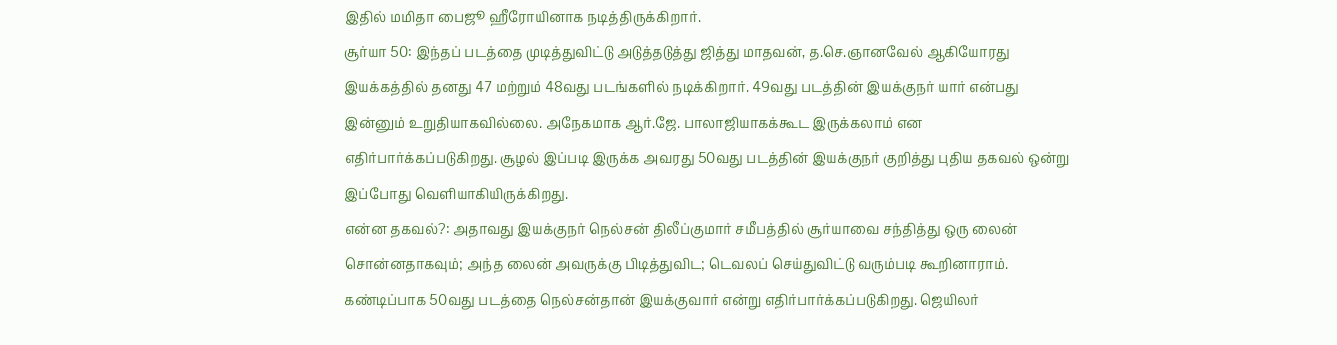இதில் மமிதா பைஜூ ஹீரோயினாக நடித்திருக்கிறார்.
சூர்யா 50: இந்தப் படத்தை முடித்துவிட்டு அடுத்தடுத்து ஜித்து மாதவன், த.செ.ஞானவேல் ஆகியோரது இயக்கத்தில் தனது 47 மற்றும் 48வது படங்களில் நடிக்கிறார். 49வது படத்தின் இயக்குநர் யார் என்பது இன்னும் உறுதியாகவில்லை. அநேகமாக ஆர்.ஜே. பாலாஜியாகக்கூட இருக்கலாம் என எதிர்பார்க்கப்படுகிறது. சூழல் இப்படி இருக்க அவரது 50வது படத்தின் இயக்குநர் குறித்து புதிய தகவல் ஒன்று இப்போது வெளியாகியிருக்கிறது.
என்ன தகவல்?: அதாவது இயக்குநர் நெல்சன் திலீப்குமார் சமீபத்தில் சூர்யாவை சந்தித்து ஒரு லைன் சொன்னதாகவும்; அந்த லைன் அவருக்கு பிடித்துவிட; டெவலப் செய்துவிட்டு வரும்படி கூறினாராம். கண்டிப்பாக 50வது படத்தை நெல்சன்தான் இயக்குவார் என்று எதிர்பார்க்கப்படுகிறது. ஜெயிலர்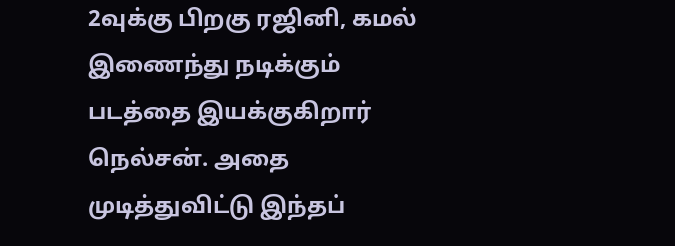2வுக்கு பிறகு ரஜினி, கமல் இணைந்து நடிக்கும் படத்தை இயக்குகிறார் நெல்சன். அதை முடித்துவிட்டு இந்தப்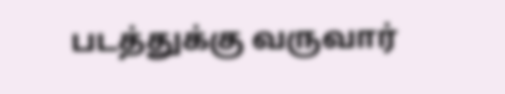படத்துக்கு வருவார்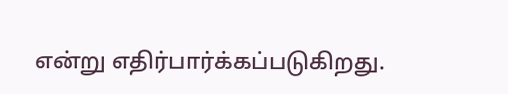என்று எதிர்பார்க்கப்படுகிறது.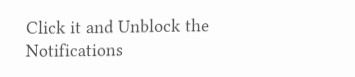Click it and Unblock the Notifications